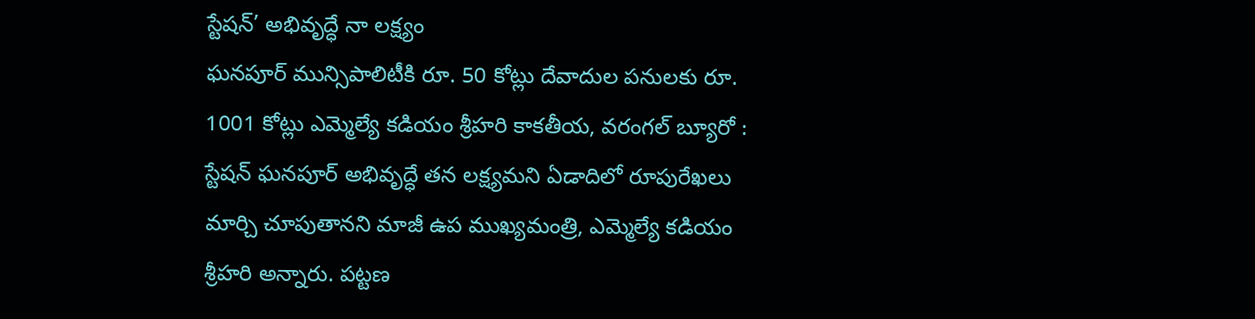స్టేషన్’ అభివృద్ధే నా లక్ష్యం
ఘనపూర్ మున్సిపాలిటీకి రూ. 50 కోట్లు దేవాదుల పనులకు రూ. 1001 కోట్లు ఎమ్మెల్యే కడియం శ్రీహరి కాకతీయ, వరంగల్ బ్యూరో : స్టేషన్ ఘనపూర్ అభివృద్ధే తన లక్ష్యమని ఏడాదిలో రూపురేఖలు మార్చి చూపుతానని మాజీ ఉప ముఖ్యమంత్రి, ఎమ్మెల్యే కడియం శ్రీహరి అన్నారు. పట్టణ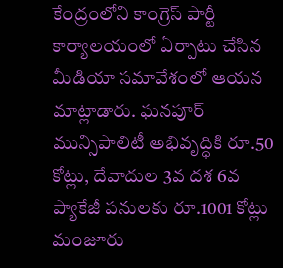కేంద్రంలోని కాంగ్రెస్ పార్టీ కార్యాలయంలో ఏర్పాటు చేసిన మీడియా సమావేశంలో ఆయన మాట్లాడారు. ఘనపూర్ మున్సిపాలిటీ అభివృద్ధికి రూ.50 కోట్లు, దేవాదుల 3వ దశ 6వ ప్యాకేజీ పనులకు రూ.1001 కోట్లు మంజూరు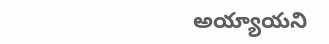అయ్యాయని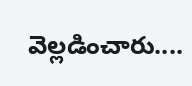వెల్లడించారు....